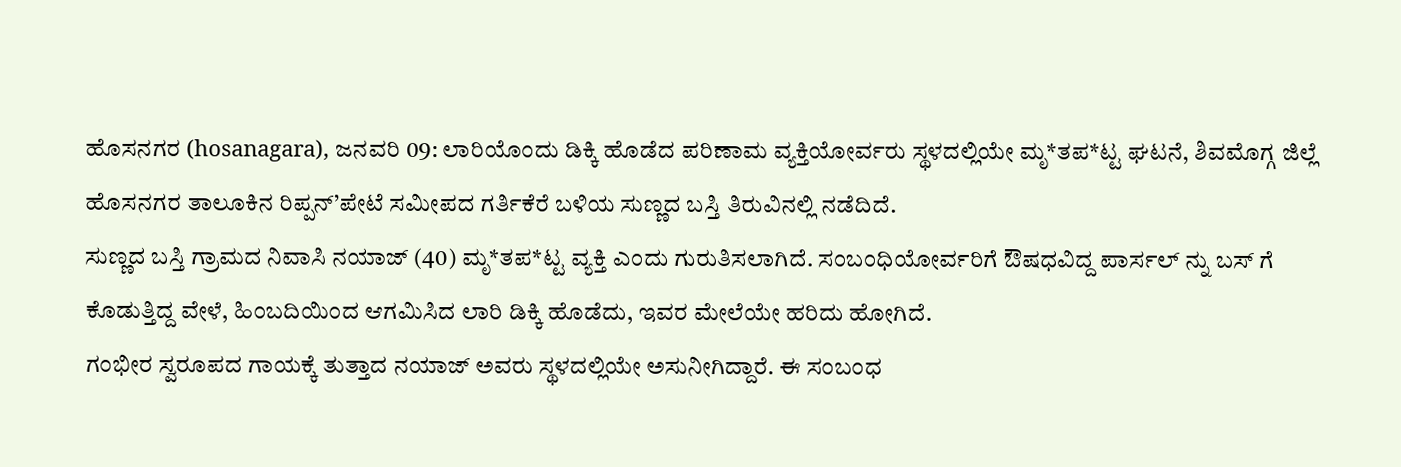ಹೊಸನಗರ (hosanagara), ಜನವರಿ 09: ಲಾರಿಯೊಂದು ಡಿಕ್ಕಿ ಹೊಡೆದ ಪರಿಣಾಮ ವ್ಯಕ್ತಿಯೋರ್ವರು ಸ್ಥಳದಲ್ಲಿಯೇ ಮೃ*ತಪ*ಟ್ಟ ಘಟನೆ, ಶಿವಮೊಗ್ಗ ಜಿಲ್ಲೆ ಹೊಸನಗರ ತಾಲೂಕಿನ ರಿಪ್ಪನ್’ಪೇಟೆ ಸಮೀಪದ ಗರ್ತಿಕೆರೆ ಬಳಿಯ ಸುಣ್ಣದ ಬಸ್ತಿ ತಿರುವಿನಲ್ಲಿ ನಡೆದಿದೆ.
ಸುಣ್ಣದ ಬಸ್ತಿ ಗ್ರಾಮದ ನಿವಾಸಿ ನಯಾಜ್ (40) ಮೃ*ತಪ*ಟ್ಟ ವ್ಯಕ್ತಿ ಎಂದು ಗುರುತಿಸಲಾಗಿದೆ. ಸಂಬಂಧಿಯೋರ್ವರಿಗೆ ಔಷಧವಿದ್ದ ಪಾರ್ಸಲ್ ನ್ನು ಬಸ್ ಗೆ ಕೊಡುತ್ತಿದ್ದ ವೇಳೆ, ಹಿಂಬದಿಯಿಂದ ಆಗಮಿಸಿದ ಲಾರಿ ಡಿಕ್ಕಿ ಹೊಡೆದು, ಇವರ ಮೇಲೆಯೇ ಹರಿದು ಹೋಗಿದೆ.
ಗಂಭೀರ ಸ್ವರೂಪದ ಗಾಯಕ್ಕೆ ತುತ್ತಾದ ನಯಾಜ್ ಅವರು ಸ್ಥಳದಲ್ಲಿಯೇ ಅಸುನೀಗಿದ್ದಾರೆ. ಈ ಸಂಬಂಧ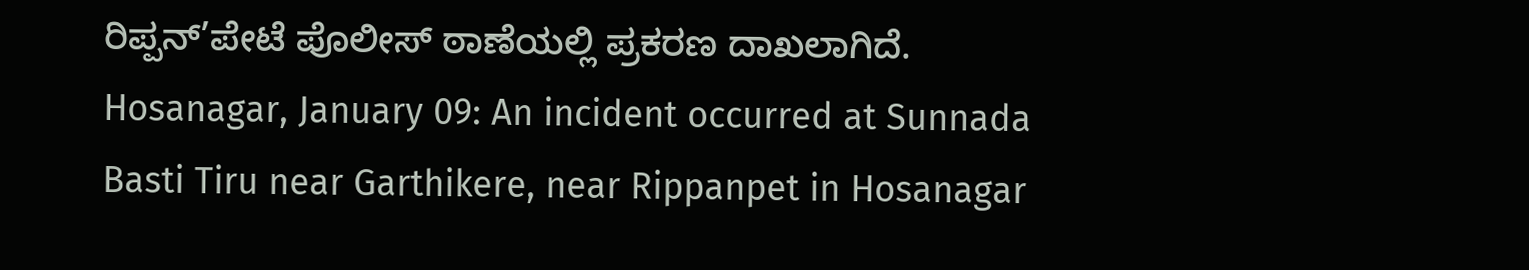ರಿಪ್ಪನ್’ಪೇಟೆ ಪೊಲೀಸ್ ಠಾಣೆಯಲ್ಲಿ ಪ್ರಕರಣ ದಾಖಲಾಗಿದೆ.
Hosanagar, January 09: An incident occurred at Sunnada Basti Tiru near Garthikere, near Rippanpet in Hosanagar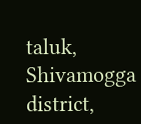taluk, Shivamogga district,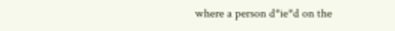where a person d*ie*d on the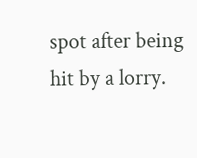spot after being hit by a lorry.